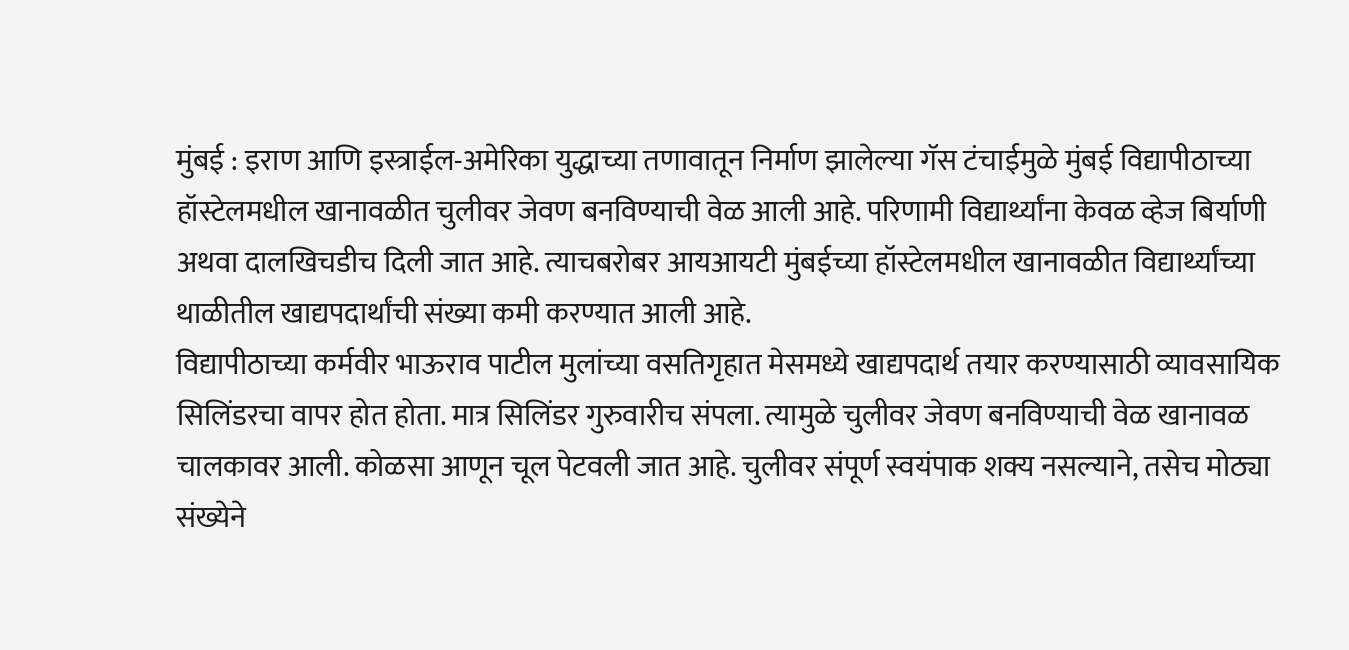मुंबई : इराण आणि इस्त्राईल-अमेरिका युद्धाच्या तणावातून निर्माण झालेल्या गॅस टंचाईमुळे मुंबई विद्यापीठाच्या हॉस्टेलमधील खानावळीत चुलीवर जेवण बनविण्याची वेळ आली आहे. परिणामी विद्यार्थ्यांना केवळ व्हेज बिर्याणी अथवा दालखिचडीच दिली जात आहे. त्याचबरोबर आयआयटी मुंबईच्या हॉस्टेलमधील खानावळीत विद्यार्थ्यांच्या थाळीतील खाद्यपदार्थांची संख्या कमी करण्यात आली आहे.
विद्यापीठाच्या कर्मवीर भाऊराव पाटील मुलांच्या वसतिगृहात मेसमध्ये खाद्यपदार्थ तयार करण्यासाठी व्यावसायिक सिलिंडरचा वापर होत होता. मात्र सिलिंडर गुरुवारीच संपला. त्यामुळे चुलीवर जेवण बनविण्याची वेळ खानावळ चालकावर आली. कोळसा आणून चूल पेटवली जात आहे. चुलीवर संपूर्ण स्वयंपाक शक्य नसल्याने, तसेच मोठ्या संख्येने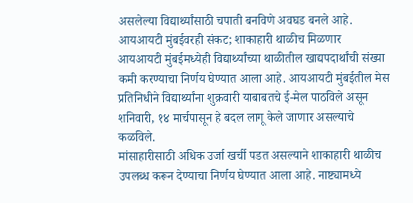असलेल्या विद्यार्थ्यांसाठी चपाती बनविणे अवघड बनले आहे.
आयआयटी मुंबईवरही संकट; शाकाहारी थाळीच मिळणार
आयआयटी मुंबईमध्येही विद्यार्थ्यांच्या थाळीतील खाद्यपदार्थांची संख्या कमी करण्याचा निर्णय घेण्यात आला आहे. आयआयटी मुंबईतील मेस प्रतिनिधीने विद्यार्थ्यांना शुक्रवारी याबाबतचे ई-मेल पाठविले असून शनिवारी, १४ मार्चपासून हे बदल लागू केले जाणार असल्याचे कळविले.
मांसाहारीसाठी अधिक उर्जा खर्ची पडत असल्याने शाकाहारी थाळीच उपलब्ध करून देण्याचा निर्णय घेण्यात आला आहे. नाष्ट्यामध्ये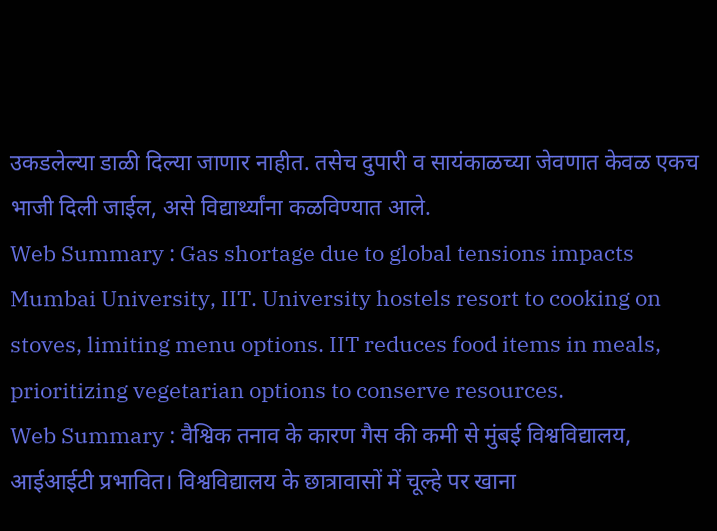उकडलेल्या डाळी दिल्या जाणार नाहीत. तसेच दुपारी व सायंकाळच्या जेवणात केवळ एकच भाजी दिली जाईल, असे विद्यार्थ्यांना कळविण्यात आले.
Web Summary : Gas shortage due to global tensions impacts Mumbai University, IIT. University hostels resort to cooking on stoves, limiting menu options. IIT reduces food items in meals, prioritizing vegetarian options to conserve resources.
Web Summary : वैश्विक तनाव के कारण गैस की कमी से मुंबई विश्वविद्यालय, आईआईटी प्रभावित। विश्वविद्यालय के छात्रावासों में चूल्हे पर खाना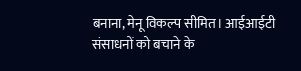बनाना, मेनू विकल्प सीमित। आईआईटी संसाधनों को बचाने के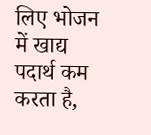लिए भोजन में खाद्य पदार्थ कम करता है,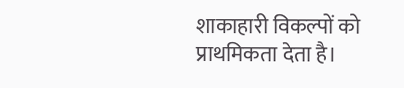शाकाहारी विकल्पों को प्राथमिकता देता है।